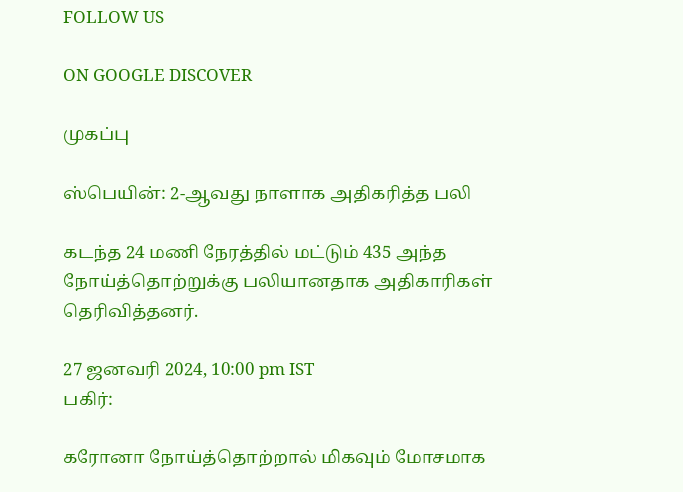FOLLOW US

ON GOOGLE DISCOVER

முகப்பு

ஸ்பெயின்: 2-ஆவது நாளாக அதிகரித்த பலி

கடந்த 24 மணி நேரத்தில் மட்டும் 435 அந்த நோய்த்தொற்றுக்கு பலியானதாக அதிகாரிகள் தெரிவித்தனர்.

27 ஜனவரி 2024, 10:00 pm IST
பகிர்:

கரோனா நோய்த்தொற்றால் மிகவும் மோசமாக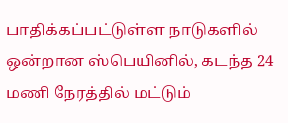பாதிக்கப்பட்டுள்ள நாடுகளில் ஒன்றான ஸ்பெயினில், கடந்த 24 மணி நேரத்தில் மட்டும்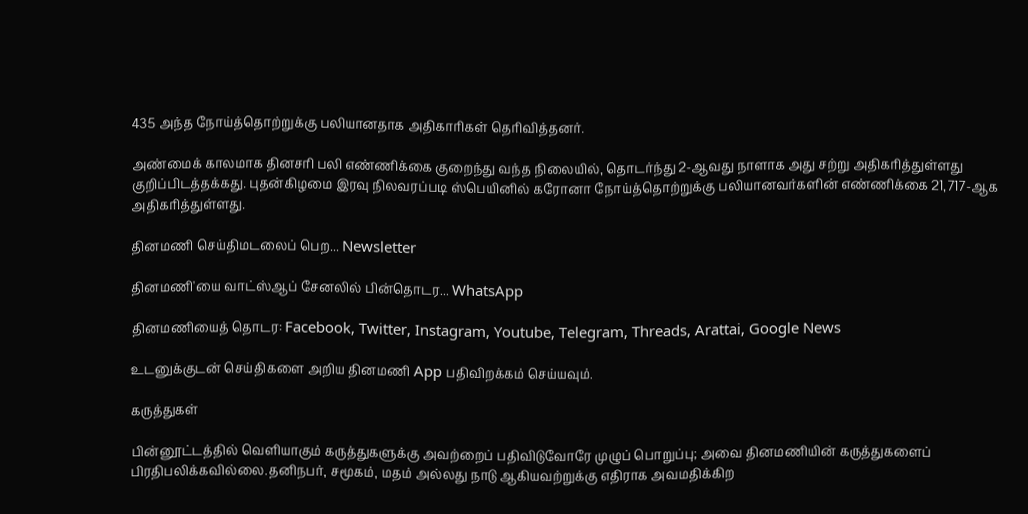435 அந்த நோய்த்தொற்றுக்கு பலியானதாக அதிகாரிகள் தெரிவித்தனர்.

அண்மைக் காலமாக தினசரி பலி எண்ணிக்கை குறைந்து வந்த நிலையில், தொடர்ந்து 2-ஆவது நாளாக அது சற்று அதிகரித்துள்ளது குறிப்பிடத்தக்கது. புதன்கிழமை இரவு நிலவரப்படி ஸ்பெயினில் கரோனா நோய்த்தொற்றுக்கு பலியானவர்களின் எண்ணிக்கை 21,717-ஆக அதிகரித்துள்ளது.

தினமணி செய்திமடலைப் பெற... Newsletter

தினமணி'யை வாட்ஸ்ஆப் சேனலில் பின்தொடர... WhatsApp

தினமணியைத் தொடர: Facebook, Twitter, Instagram, Youtube, Telegram, Threads, Arattai, Google News

உடனுக்குடன் செய்திகளை அறிய தினமணி App பதிவிறக்கம் செய்யவும்.

கருத்துகள்

பின்னூட்டத்தில் வெளியாகும் கருத்துகளுக்கு அவற்றைப் பதிவிடுவோரே முழுப் பொறுப்பு; அவை தினமணியின் கருத்துகளைப் பிரதிபலிக்கவில்லை.தனிநபர், சமூகம், மதம் அல்லது நாடு ஆகியவற்றுக்கு எதிராக அவமதிக்கிற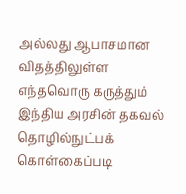அல்லது ஆபாசமான விதத்திலுள்ள எந்தவொரு கருத்தும் இந்திய அரசின் தகவல் தொழில்நுட்பக் கொள்கைப்படி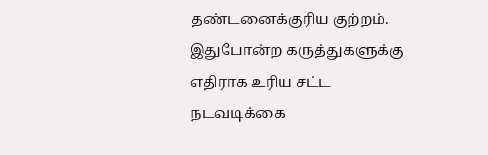தண்டனைக்குரிய குற்றம். இதுபோன்ற கருத்துகளுக்கு எதிராக உரிய சட்ட நடவடிக்கை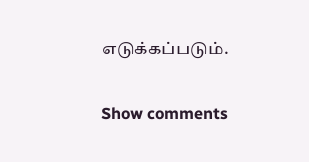எடுக்கப்படும்.

Show comments